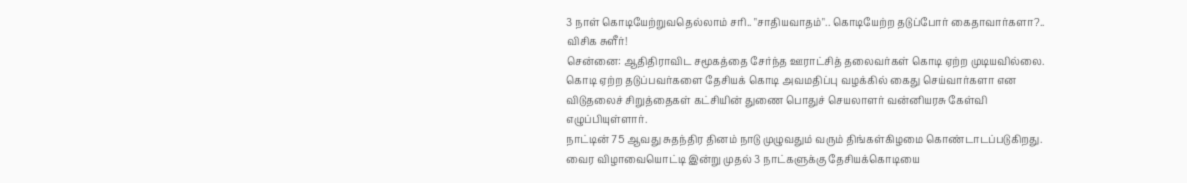3 நாள் கொடியேற்றுவதெல்லாம் சரி.. "சாதியவாதம்".. கொடியேற்ற தடுப்போர் கைதாவார்களா?.. விசிக சுளீர்!
சென்னை: ஆதிதிராவிட சமூகத்தை சேர்ந்த ஊராட்சித் தலைவர்கள் கொடி ஏற்ற முடியவில்லை. கொடி ஏற்ற தடுப்பவர்களை தேசியக் கொடி அவமதிப்பு வழக்கில் கைது செய்வார்களா என விடுதலைச் சிறுத்தைகள் கட்சியின் துணை பொதுச் செயலாளர் வன்னியரசு கேள்வி எழுப்பியுள்ளார்.
நாட்டின் 75 ஆவது சுதந்திர தினம் நாடு முழுவதும் வரும் திங்கள்கிழமை கொண்டாடப்படுகிறது. வைர விழாவையொட்டி இன்று முதல் 3 நாட்களுக்கு தேசியக்கொடியை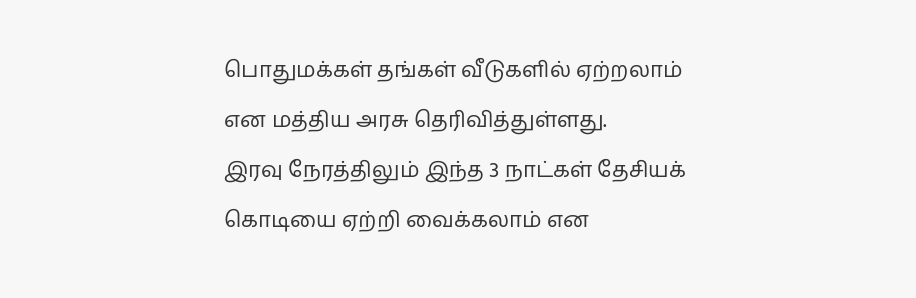பொதுமக்கள் தங்கள் வீடுகளில் ஏற்றலாம் என மத்திய அரசு தெரிவித்துள்ளது.
இரவு நேரத்திலும் இந்த 3 நாட்கள் தேசியக் கொடியை ஏற்றி வைக்கலாம் என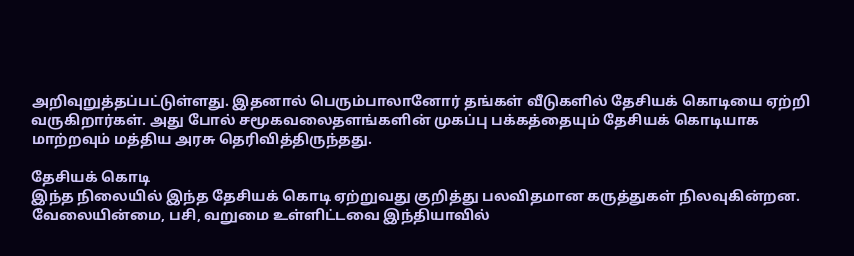அறிவுறுத்தப்பட்டுள்ளது. இதனால் பெரும்பாலானோர் தங்கள் வீடுகளில் தேசியக் கொடியை ஏற்றி வருகிறார்கள். அது போல் சமூகவலைதளங்களின் முகப்பு பக்கத்தையும் தேசியக் கொடியாக மாற்றவும் மத்திய அரசு தெரிவித்திருந்தது.

தேசியக் கொடி
இந்த நிலையில் இந்த தேசியக் கொடி ஏற்றுவது குறித்து பலவிதமான கருத்துகள் நிலவுகின்றன. வேலையின்மை, பசி, வறுமை உள்ளிட்டவை இந்தியாவில்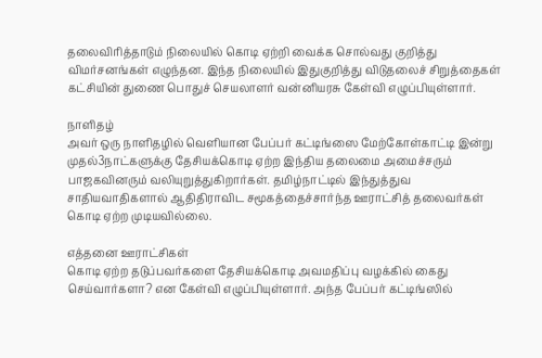தலைவிரித்தாடும் நிலையில் கொடி ஏற்றி வைக்க சொல்வது குறித்து விமர்சனங்கள் எழுந்தன. இந்த நிலையில் இதுகுறித்து விடுதலைச் சிறுத்தைகள் கட்சியின் துணை பொதுச் செயலாளர் வன்னியரசு கேள்வி எழுப்பியுள்ளார்.

நாளிதழ்
அவர் ஒரு நாளிதழில் வெளியான பேப்பர் கட்டிங்ஸை மேற்கோள்காட்டி இன்று முதல்3நாட்களுக்கு தேசியக்கொடி ஏற்ற இந்திய தலைமை அமைச்சரும் பாஜகவினரும் வலியுறுத்துகிறார்கள். தமிழ்நாட்டில் இந்துத்துவ சாதியவாதிகளால் ஆதிதிராவிட சமூகத்தைச்சார்ந்த ஊராட்சித் தலைவர்கள் கொடி ஏற்ற முடியவில்லை.

எத்தனை ஊராட்சிகள்
கொடி ஏற்ற தடுப்பவர்களை தேசியக்கொடி அவமதிப்பு வழக்கில் கைது செய்வார்களா? என கேள்வி எழுப்பியுள்ளார். அந்த பேப்பர் கட்டிங்ஸில்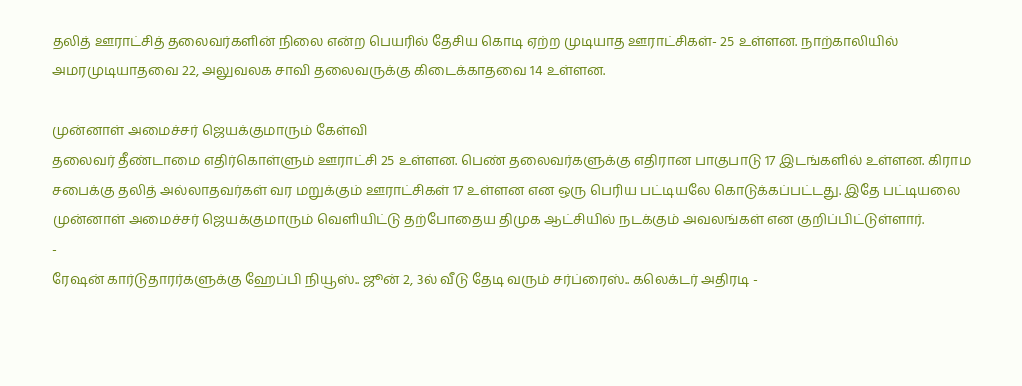தலித் ஊராட்சித் தலைவர்களின் நிலை என்ற பெயரில் தேசிய கொடி ஏற்ற முடியாத ஊராட்சிகள்- 25 உள்ளன. நாற்காலியில் அமரமுடியாதவை 22, அலுவலக சாவி தலைவருக்கு கிடைக்காதவை 14 உள்ளன.

முன்னாள் அமைச்சர் ஜெயக்குமாரும் கேள்வி
தலைவர் தீண்டாமை எதிர்கொள்ளும் ஊராட்சி 25 உள்ளன. பெண் தலைவர்களுக்கு எதிரான பாகுபாடு 17 இடங்களில் உள்ளன. கிராம சபைக்கு தலித் அல்லாதவர்கள் வர மறுக்கும் ஊராட்சிகள் 17 உள்ளன என ஒரு பெரிய பட்டியலே கொடுக்கப்பட்டது. இதே பட்டியலை முன்னாள் அமைச்சர் ஜெயக்குமாரும் வெளியிட்டு தற்போதைய திமுக ஆட்சியில் நடக்கும் அவலங்கள் என குறிப்பிட்டுள்ளார்.
-
ரேஷன் கார்டுதாரர்களுக்கு ஹேப்பி நியூஸ்.. ஜூன் 2, 3ல் வீடு தேடி வரும் சர்ப்ரைஸ்.. கலெக்டர் அதிரடி -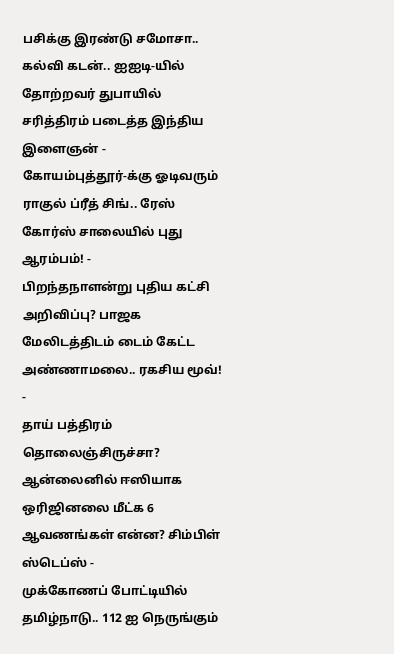பசிக்கு இரண்டு சமோசா.. கல்வி கடன்.. ஐஐடி-யில் தோற்றவர் துபாயில் சரித்திரம் படைத்த இந்திய இளைஞன் -
கோயம்புத்தூர்-க்கு ஓடிவரும் ராகுல் ப்ரீத் சிங்.. ரேஸ் கோர்ஸ் சாலையில் புது ஆரம்பம்! -
பிறந்தநாளன்று புதிய கட்சி அறிவிப்பு? பாஜக மேலிடத்திடம் டைம் கேட்ட அண்ணாமலை.. ரகசிய மூவ்! -
தாய் பத்திரம் தொலைஞ்சிருச்சா? ஆன்லைனில் ஈஸியாக ஒரிஜினலை மீட்க 6 ஆவணங்கள் என்ன? சிம்பிள் ஸ்டெப்ஸ் -
முக்கோணப் போட்டியில் தமிழ்நாடு.. 112 ஐ நெருங்கும்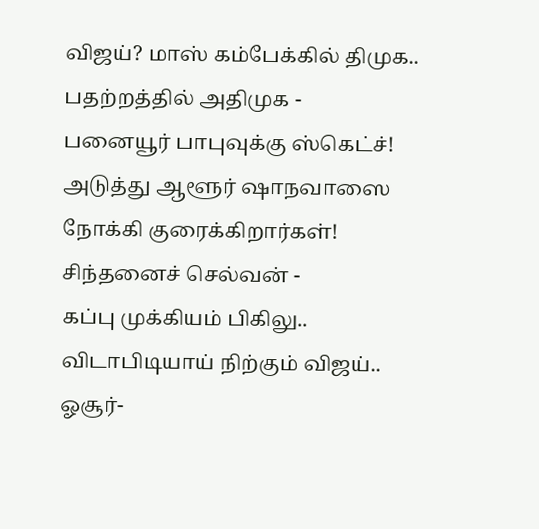விஜய்? மாஸ் கம்பேக்கில் திமுக.. பதற்றத்தில் அதிமுக -
பனையூர் பாபுவுக்கு ஸ்கெட்ச்! அடுத்து ஆளூர் ஷாநவாஸை நோக்கி குரைக்கிறார்கள்! சிந்தனைச் செல்வன் -
கப்பு முக்கியம் பிகிலு.. விடாபிடியாய் நிற்கும் விஜய்.. ஓசூர்-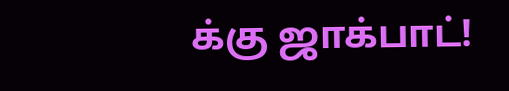க்கு ஜாக்பாட்!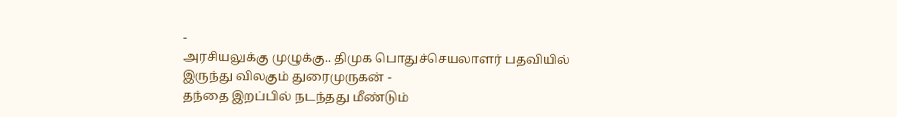-
அரசியலுக்கு முழுக்கு.. திமுக பொதுச்செயலாளர் பதவியில் இருந்து விலகும் துரைமுருகன் -
தந்தை இறப்பில் நடந்தது மீண்டும்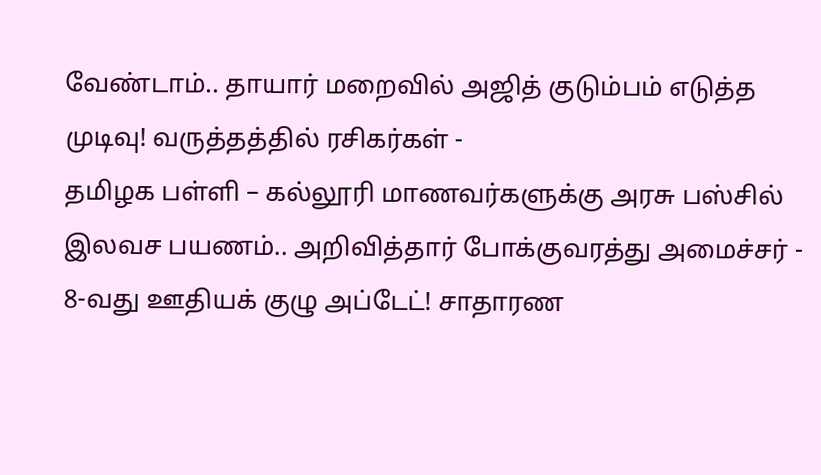வேண்டாம்.. தாயார் மறைவில் அஜித் குடும்பம் எடுத்த முடிவு! வருத்தத்தில் ரசிகர்கள் -
தமிழக பள்ளி – கல்லூரி மாணவர்களுக்கு அரசு பஸ்சில் இலவச பயணம்.. அறிவித்தார் போக்குவரத்து அமைச்சர் -
8-வது ஊதியக் குழு அப்டேட்! சாதாரண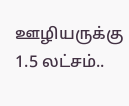ஊழியருக்கு 1.5 லட்சம்..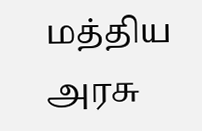மத்திய அரசு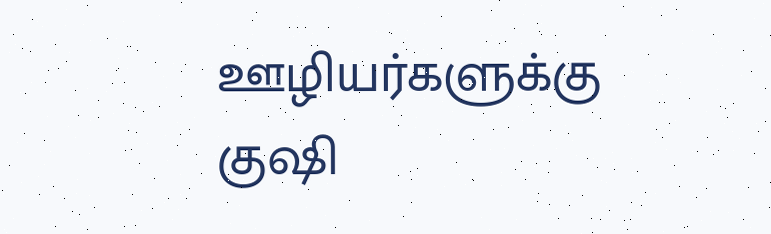ஊழியர்களுக்கு குஷி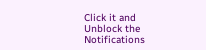Click it and Unblock the Notifications